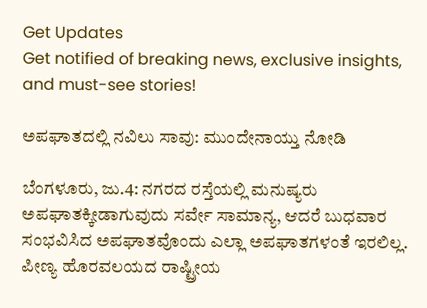Get Updates
Get notified of breaking news, exclusive insights, and must-see stories!

ಅಪಘಾತದಲ್ಲಿ ನವಿಲು ಸಾವು: ಮುಂದೇನಾಯ್ತು ನೋಡಿ

ಬೆಂಗಳೂರು, ಜು.4: ನಗರದ ರಸ್ತೆಯಲ್ಲಿ ಮನುಷ್ಯರು ಅಪಘಾತಕ್ಕೀಡಾಗುವುದು ಸರ್ವೇ ಸಾಮಾನ್ಯ, ಆದರೆ ಬುಧವಾರ ಸಂಭವಿಸಿದ ಅಪಘಾತವೊಂದು ಎಲ್ಲಾ ಅಪಘಾತಗಳಂತೆ ಇರಲಿಲ್ಲ. ಪೀಣ್ಯ ಹೊರವಲಯದ ರಾಷ್ಟ್ರೀಯ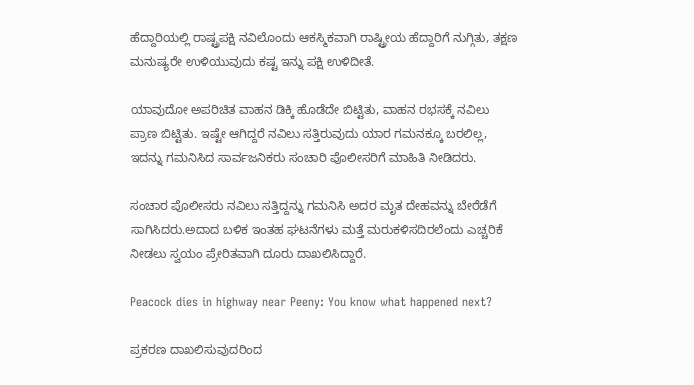ಹೆದ್ದಾರಿಯಲ್ಲಿ ರಾಷ್ಟ್ರಪಕ್ಷಿ ನವಿಲೊಂದು ಆಕಸ್ಮಿಕವಾಗಿ ರಾಷ್ಟ್ರೀಯ ಹೆದ್ದಾರಿಗೆ ನುಗ್ಗಿತು, ತಕ್ಷಣ ಮನುಷ್ಯರೇ ಉಳಿಯುವುದು ಕಷ್ಟ ಇನ್ನು ಪಕ್ಷಿ ಉಳಿದೀತೆ.

ಯಾವುದೋ ಅಪರಿಚಿತ ವಾಹನ ಡಿಕ್ಕಿ ಹೊಡೆದೇ ಬಿಟ್ಟಿತು, ವಾಹನ ರಭಸಕ್ಕೆ ನವಿಲು ಪ್ರಾಣ ಬಿಟ್ಟಿತು. ಇಷ್ಟೇ ಆಗಿದ್ದರೆ ನವಿಲು ಸತ್ತಿರುವುದು ಯಾರ ಗಮನಕ್ಕೂ ಬರಲಿಲ್ಲ, ಇದನ್ನು ಗಮನಿಸಿದ ಸಾರ್ವಜನಿಕರು ಸಂಚಾರಿ ಪೊಲೀಸರಿಗೆ ಮಾಹಿತಿ ನೀಡಿದರು.

ಸಂಚಾರ ಪೊಲೀಸರು ನವಿಲು ಸತ್ತಿದ್ದನ್ನು ಗಮನಿಸಿ ಅದರ ಮೃತ ದೇಹವನ್ನು ಬೇರೆಡೆಗೆ ಸಾಗಿಸಿದರು.ಅದಾದ ಬಳಿಕ ಇಂತಹ ಘಟನೆಗಳು ಮತ್ತೆ ಮರುಕಳಿಸದಿರಲೆಂದು ಎಚ್ಚರಿಕೆ ನೀಡಲು ಸ್ವಯಂ ಪ್ರೇರಿತವಾಗಿ ದೂರು ದಾಖಲಿಸಿದ್ದಾರೆ.

Peacock dies in highway near Peeny: You know what happened next?

ಪ್ರಕರಣ ದಾಖಲಿಸುವುದರಿಂದ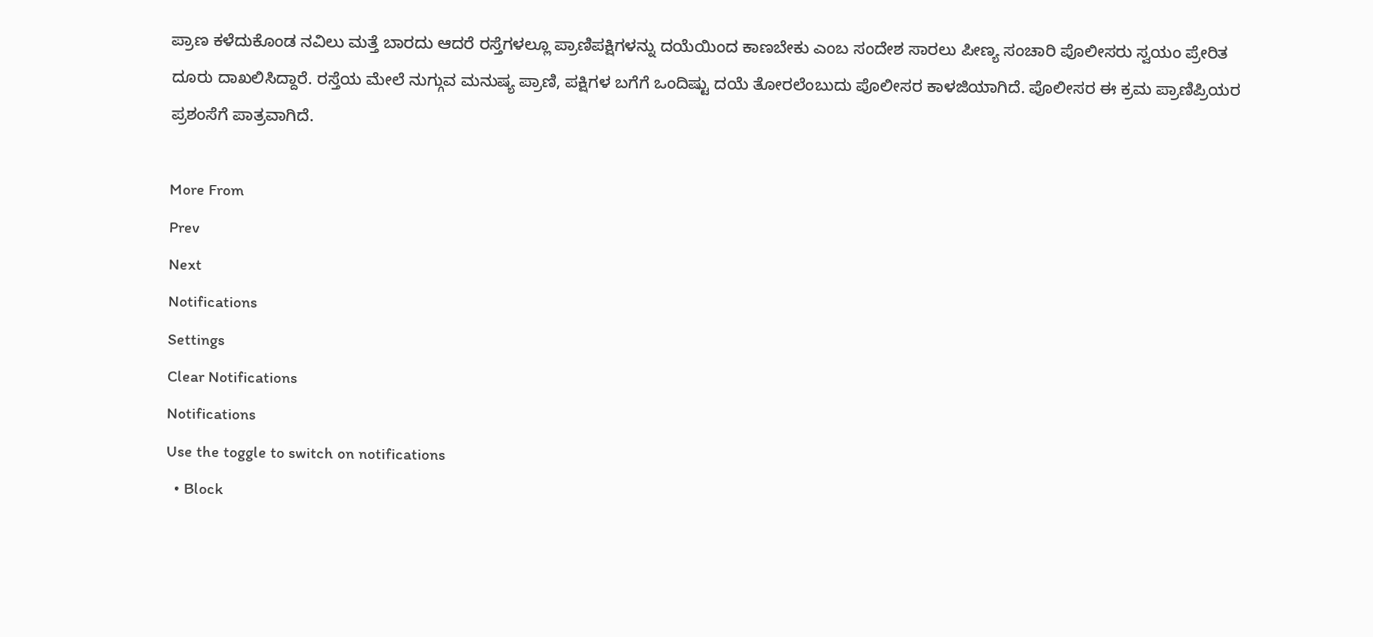ಪ್ರಾಣ ಕಳೆದುಕೊಂಡ ನವಿಲು ಮತ್ತೆ ಬಾರದು ಆದರೆ ರಸ್ತೆಗಳಲ್ಲೂ ಪ್ರಾಣಿಪಕ್ಷಿಗಳನ್ನು ದಯೆಯಿಂದ ಕಾಣಬೇಕು ಎಂಬ ಸಂದೇಶ ಸಾರಲು ಪೀಣ್ಯ ಸಂಚಾರಿ ಪೊಲೀಸರು ಸ್ವಯಂ ಪ್ರೇರಿತ ದೂರು ದಾಖಲಿಸಿದ್ದಾರೆ. ರಸ್ತೆಯ ಮೇಲೆ ನುಗ್ಗುವ ಮನುಷ್ಯ ಪ್ರಾಣಿ, ಪಕ್ಷಿಗಳ ಬಗೆಗೆ ಒಂದಿಷ್ಟು ದಯೆ ತೋರಲೆಂಬುದು ಪೊಲೀಸರ ಕಾಳಜಿಯಾಗಿದೆ. ಪೊಲೀಸರ ಈ ಕ್ರಮ ಪ್ರಾಣಿಪ್ರಿಯರ ಪ್ರಶಂಸೆಗೆ ಪಾತ್ರವಾಗಿದೆ.

More From
Prev
Next
Notifications
Settings
Clear Notifications
Notifications
Use the toggle to switch on notifications
  • Block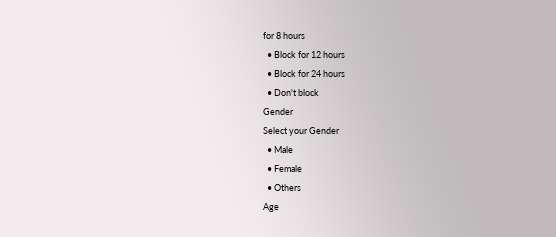for 8 hours
  • Block for 12 hours
  • Block for 24 hours
  • Don't block
Gender
Select your Gender
  • Male
  • Female
  • Others
Age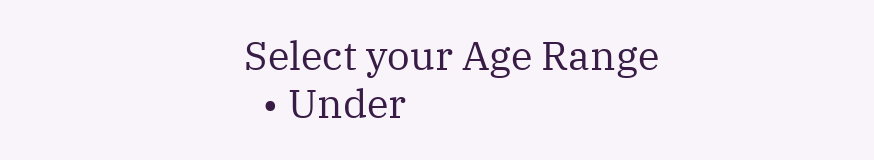Select your Age Range
  • Under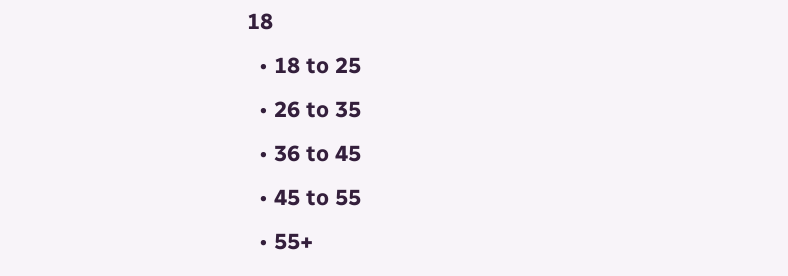18
  • 18 to 25
  • 26 to 35
  • 36 to 45
  • 45 to 55
  • 55+